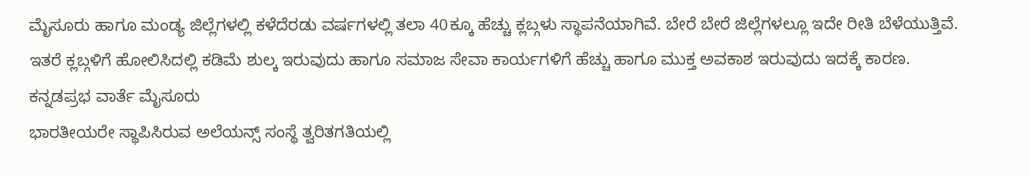ಮೈಸೂರು ಹಾಗೂ ಮಂಡ್ಯ ಜಿಲ್ಲೆಗಳಲ್ಲಿ ಕಳೆದೆರಡು ವರ್ಷಗಳಲ್ಲಿ ತಲಾ 40ಕ್ಕೂ ಹೆಚ್ಚು ಕ್ಲಬ್ಗಳು ಸ್ಥಾಪನೆಯಾಗಿವೆ. ಬೇರೆ ಬೇರೆ ಜಿಲ್ಲೆಗಳಲ್ಲೂ ಇದೇ ರೀತಿ ಬೆಳೆಯುತ್ತಿವೆ. ಇತರೆ ಕ್ಲಬ್ಗಳಿಗೆ ಹೋಲಿಸಿದಲ್ಲಿ ಕಡಿಮೆ ಶುಲ್ಕ ಇರುವುದು ಹಾಗೂ ಸಮಾಜ ಸೇವಾ ಕಾರ್ಯಗಳಿಗೆ ಹೆಚ್ಚು ಹಾಗೂ ಮುಕ್ತ ಅವಕಾಶ ಇರುವುದು ಇದಕ್ಕೆ ಕಾರಣ.
ಕನ್ನಡಪ್ರಭ ವಾರ್ತೆ ಮೈಸೂರು
ಭಾರತೀಯರೇ ಸ್ಥಾಪಿಸಿರುವ ಅಲೆಯನ್ಸ್ ಸಂಸ್ಥೆ ತ್ವರಿತಗತಿಯಲ್ಲಿ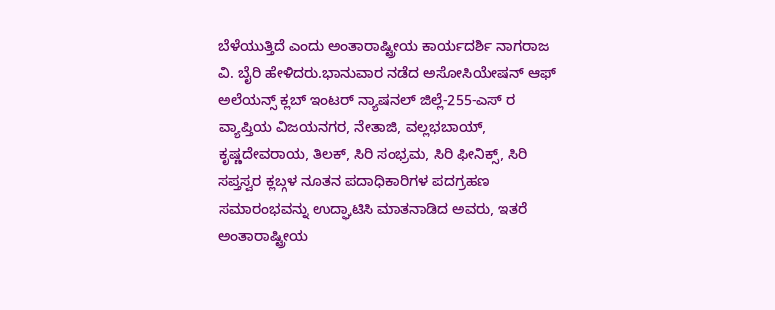ಬೆಳೆಯುತ್ತಿದೆ ಎಂದು ಅಂತಾರಾಷ್ಟ್ರೀಯ ಕಾರ್ಯದರ್ಶಿ ನಾಗರಾಜ ವಿ. ಬೈರಿ ಹೇಳಿದರು.ಭಾನುವಾರ ನಡೆದ ಅಸೋಸಿಯೇಷನ್ ಆಫ್ ಅಲೆಯನ್ಸ್ ಕ್ಲಬ್ ಇಂಟರ್ ನ್ಯಾಷನಲ್ ಜಿಲ್ಲೆ-255-ಎಸ್ ರ ವ್ಯಾಪ್ತಿಯ ವಿಜಯನಗರ, ನೇತಾಜಿ, ವಲ್ಲಭಬಾಯ್, ಕೃಷ್ಣದೇವರಾಯ, ತಿಲಕ್, ಸಿರಿ ಸಂಭ್ರಮ, ಸಿರಿ ಫೀನಿಕ್ಸ್, ಸಿರಿ ಸಪ್ತಸ್ವರ ಕ್ಲಬ್ಗಳ ನೂತನ ಪದಾಧಿಕಾರಿಗಳ ಪದಗ್ರಹಣ ಸಮಾರಂಭವನ್ನು ಉದ್ಘಾಟಿಸಿ ಮಾತನಾಡಿದ ಅವರು, ಇತರೆ ಅಂತಾರಾಷ್ಟ್ರೀಯ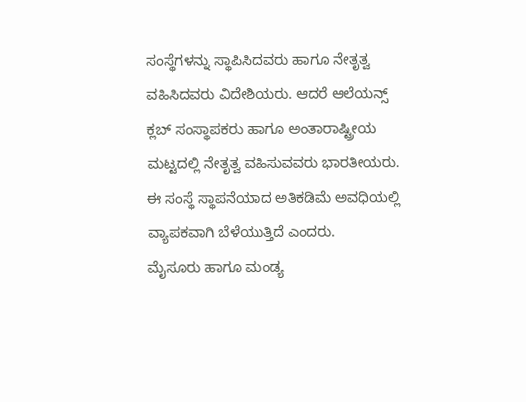ಸಂಸ್ಥೆಗಳನ್ನು ಸ್ಥಾಪಿಸಿದವರು ಹಾಗೂ ನೇತೃತ್ವ ವಹಿಸಿದವರು ವಿದೇಶಿಯರು. ಆದರೆ ಆಲೆಯನ್ಸ್ ಕ್ಲಬ್ ಸಂಸ್ಥಾಪಕರು ಹಾಗೂ ಅಂತಾರಾಷ್ಟ್ರೀಯ ಮಟ್ಟದಲ್ಲಿ ನೇತೃತ್ವ ವಹಿಸುವವರು ಭಾರತೀಯರು. ಈ ಸಂಸ್ಥೆ ಸ್ಥಾಪನೆಯಾದ ಅತಿಕಡಿಮೆ ಅವಧಿಯಲ್ಲಿ ವ್ಯಾಪಕವಾಗಿ ಬೆಳೆಯುತ್ತಿದೆ ಎಂದರು.
ಮೈಸೂರು ಹಾಗೂ ಮಂಡ್ಯ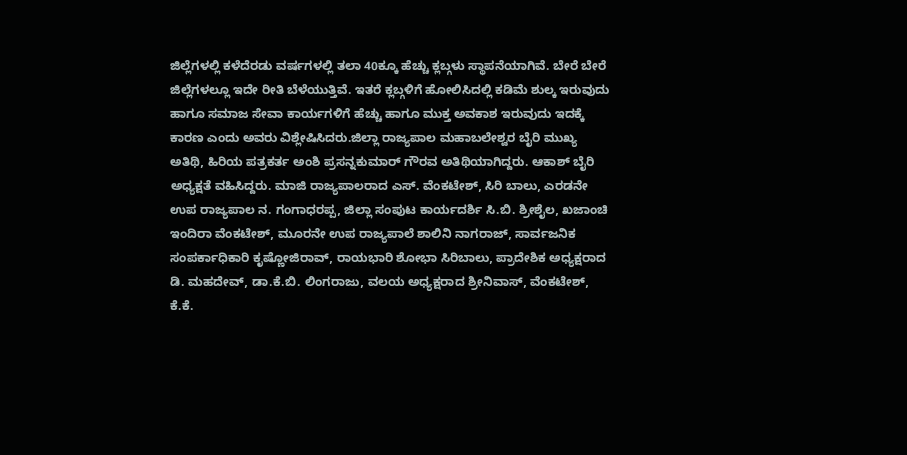ಜಿಲ್ಲೆಗಳಲ್ಲಿ ಕಳೆದೆರಡು ವರ್ಷಗಳಲ್ಲಿ ತಲಾ 40ಕ್ಕೂ ಹೆಚ್ಚು ಕ್ಲಬ್ಗಳು ಸ್ಥಾಪನೆಯಾಗಿವೆ. ಬೇರೆ ಬೇರೆ ಜಿಲ್ಲೆಗಳಲ್ಲೂ ಇದೇ ರೀತಿ ಬೆಳೆಯುತ್ತಿವೆ. ಇತರೆ ಕ್ಲಬ್ಗಳಿಗೆ ಹೋಲಿಸಿದಲ್ಲಿ ಕಡಿಮೆ ಶುಲ್ಕ ಇರುವುದು ಹಾಗೂ ಸಮಾಜ ಸೇವಾ ಕಾರ್ಯಗಳಿಗೆ ಹೆಚ್ಚು ಹಾಗೂ ಮುಕ್ತ ಅವಕಾಶ ಇರುವುದು ಇದಕ್ಕೆ ಕಾರಣ ಎಂದು ಅವರು ವಿಶ್ಲೇಷಿಸಿದರು.ಜಿಲ್ಲಾ ರಾಜ್ಯಪಾಲ ಮಹಾಬಲೇಶ್ವರ ಬೈರಿ ಮುಖ್ಯ ಅತಿಥಿ, ಹಿರಿಯ ಪತ್ರಕರ್ತ ಅಂಶಿ ಪ್ರಸನ್ನಕುಮಾರ್ ಗೌರವ ಅತಿಥಿಯಾಗಿದ್ದರು. ಆಕಾಶ್ ಬೈರಿ ಅಧ್ಯಕ್ಷತೆ ವಹಿಸಿದ್ದರು. ಮಾಜಿ ರಾಜ್ಯಪಾಲರಾದ ಎಸ್. ವೆಂಕಟೇಶ್, ಸಿರಿ ಬಾಲು, ಎರಡನೇ ಉಪ ರಾಜ್ಯಪಾಲ ನ. ಗಂಗಾಧರಪ್ಪ, ಜಿಲ್ಲಾ ಸಂಪುಟ ಕಾರ್ಯದರ್ಶಿ ಸಿ.ಬಿ. ಶ್ರೀಶೈಲ, ಖಜಾಂಚಿ ಇಂದಿರಾ ವೆಂಕಟೇಶ್, ಮೂರನೇ ಉಪ ರಾಜ್ಯಪಾಲೆ ಶಾಲಿನಿ ನಾಗರಾಜ್, ಸಾರ್ವಜನಿಕ ಸಂಪರ್ಕಾಧಿಕಾರಿ ಕೃಷ್ಣೋಜಿರಾವ್, ರಾಯಭಾರಿ ಶೋಭಾ ಸಿರಿಬಾಲು, ಪ್ರಾದೇಶಿಕ ಅಧ್ಯಕ್ಷರಾದ ಡಿ. ಮಹದೇವ್, ಡಾ.ಕೆ.ಬಿ. ಲಿಂಗರಾಜು, ವಲಯ ಅಧ್ಯಕ್ಷರಾದ ಶ್ರೀನಿವಾಸ್, ವೆಂಕಟೇಶ್, ಕೆ.ಕೆ.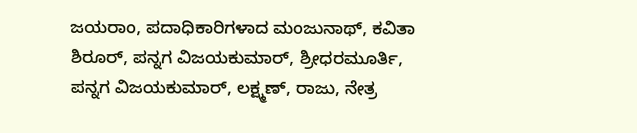ಜಯರಾಂ, ಪದಾಧಿಕಾರಿಗಳಾದ ಮಂಜುನಾಥ್, ಕವಿತಾ ಶಿರೂರ್, ಪನ್ನಗ ವಿಜಯಕುಮಾರ್, ಶ್ರೀಧರಮೂರ್ತಿ, ಪನ್ನಗ ವಿಜಯಕುಮಾರ್, ಲಕ್ಷ್ಮಣ್, ರಾಜು, ನೇತ್ರ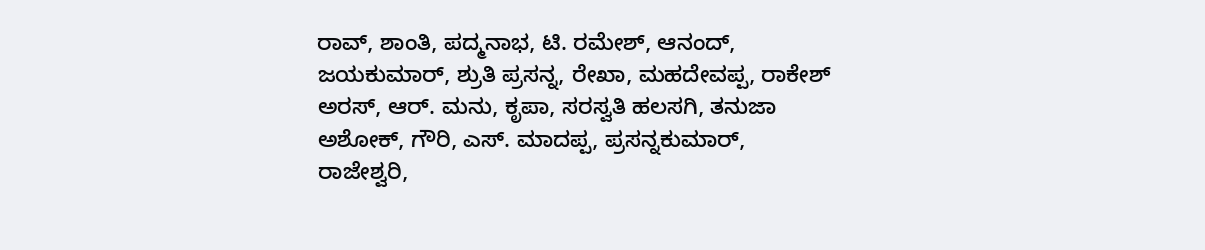ರಾವ್, ಶಾಂತಿ, ಪದ್ಮನಾಭ, ಟಿ. ರಮೇಶ್, ಆನಂದ್, ಜಯಕುಮಾರ್, ಶ್ರುತಿ ಪ್ರಸನ್ನ, ರೇಖಾ, ಮಹದೇವಪ್ಪ, ರಾಕೇಶ್ ಅರಸ್, ಆರ್. ಮನು, ಕೃಪಾ, ಸರಸ್ವತಿ ಹಲಸಗಿ, ತನುಜಾ ಅಶೋಕ್, ಗೌರಿ, ಎಸ್. ಮಾದಪ್ಪ, ಪ್ರಸನ್ನಕುಮಾರ್, ರಾಜೇಶ್ವರಿ,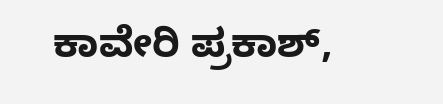ಕಾವೇರಿ ಪ್ರಕಾಶ್,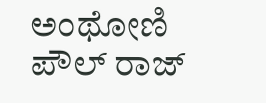ಅಂಥೋಣಿ ಪೌಲ್ ರಾಜ್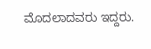ಮೊದಲಾದವರು ಇದ್ದರು.